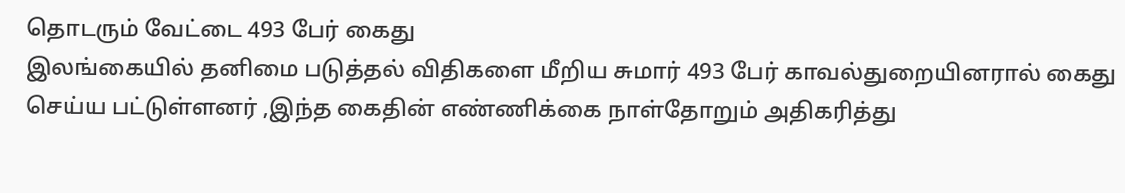தொடரும் வேட்டை 493 பேர் கைது
இலங்கையில் தனிமை படுத்தல் விதிகளை மீறிய சுமார் 493 பேர் காவல்துறையினரால் கைது
செய்ய பட்டுள்ளனர் ,இந்த கைதின் எண்ணிக்கை நாள்தோறும் அதிகரித்து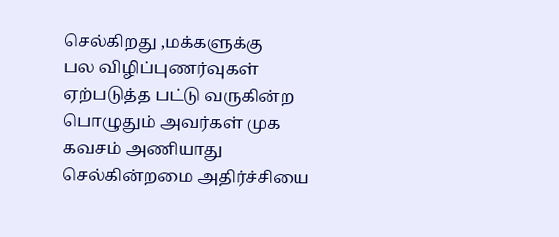செல்கிறது ,மக்களுக்கு
பல விழிப்புணர்வுகள் ஏற்படுத்த பட்டு வருகின்ற பொழுதும் அவர்கள் முக கவசம் அணியாது
செல்கின்றமை அதிர்ச்சியை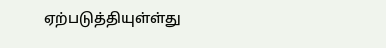ஏற்படுத்தியுள்ள்து